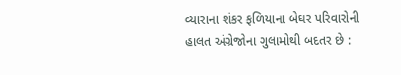વ્યારાના શંકર ફળિયાના બેઘર પરિવારોની હાલત અંગ્રેજોના ગુલામોથી બદતર છે :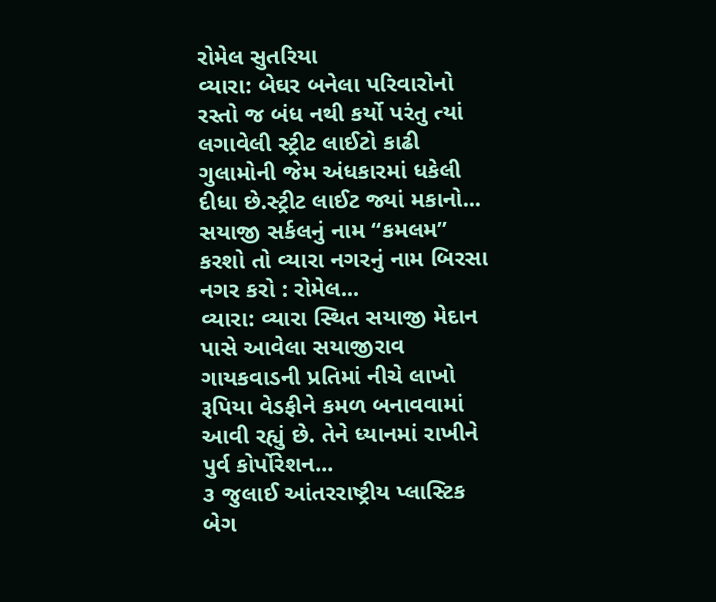રોમેલ સુતરિયા
વ્યારા: બેઘર બનેલા પરિવારોનો રસ્તો જ બંધ નથી કર્યો પરંતુ ત્યાં લગાવેલી સ્ટ્રીટ લાઈટો કાઢી ગુલામોની જેમ અંધકારમાં ધકેલી દીધા છે.સ્ટ્રીટ લાઈટ જ્યાં મકાનો...
સયાજી સર્કલનું નામ “કમલમ” કરશો તો વ્યારા નગરનું નામ બિરસા નગર કરો : રોમેલ...
વ્યારા: વ્યારા સ્થિત સયાજી મેદાન પાસે આવેલા સયાજીરાવ ગાયકવાડની પ્રતિમાં નીચે લાખો રૂપિયા વેડફીને કમળ બનાવવામાં આવી રહ્યું છે. તેને ધ્યાનમાં રાખીને પુર્વ કોર્પોરેશન...
૩ જુલાઈ આંતરરાષ્ટ્રીય પ્લાસ્ટિક બેગ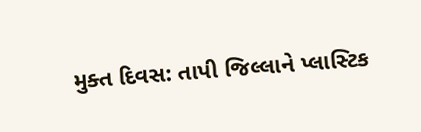મુક્ત દિવસ: તાપી જિલ્લાને પ્લાસ્ટિક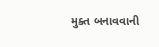મુક્ત બનાવવાની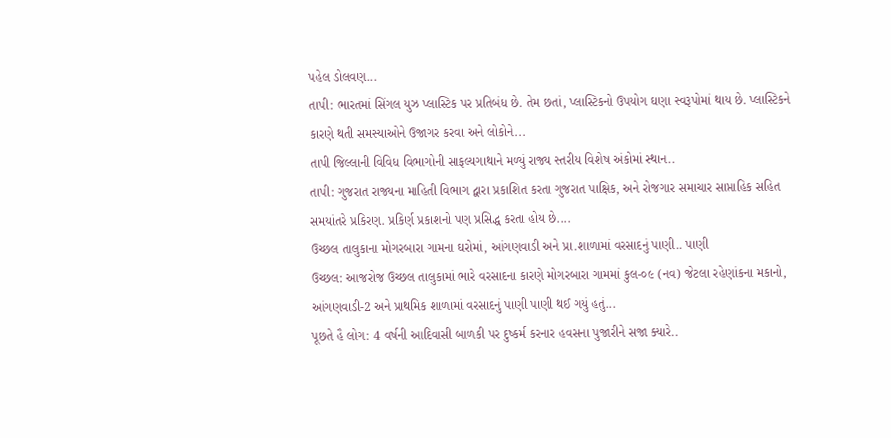પહેલ ડોલવણ...
તાપી: ભારતમાં સિંગલ યુઝ પ્લાસ્ટિક પર પ્રતિબંધ છે. તેમ છતાં, પ્લાસ્ટિકનો ઉપયોગ ઘણા સ્વરૂપોમાં થાય છે. પ્લાસ્ટિકને કારણે થતી સમસ્યાઓને ઉજાગર કરવા અને લોકોને...
તાપી જિલ્લાની વિવિધ વિભાગોની સાફલ્યગાથાને મળ્યું રાજ્ય સ્તરીય વિશેષ અંકોમાં સ્થાન..
તાપી: ગુજરાત રાજ્યના માહિતી વિભાગ દ્વારા પ્રકાશિત કરતા ગુજરાત પાક્ષિક, અને રોજગાર સમાચાર સાપ્તાહિક સહિત સમયાંતરે પ્રકિરણ. પ્રકિર્ણ પ્રકાશનો પણ પ્રસિદ્ધ કરતા હોય છે....
ઉચ્છલ તાલુકાના મોગરબારા ગામના ઘરોમાં, આંગણવાડી અને પ્રા.શાળામાં વરસાદનું પાણી.. પાણી
ઉચ્છલ: આજરોજ ઉચ્છલ તાલુકામાં ભારે વરસાદના કારણે મોગરબારા ગામમાં કુલ-૦૯ (નવ) જેટલા રહેણાંકના મકાનો, આંગણવાડી-2 અને પ્રાથમિક શાળામાં વરસાદનું પાણી પાણી થઈ ગયું હતું...
પૂછતે હૈ લોગ: 4 વર્ષની આદિવાસી બાળકી પર દુષ્કર્મ કરનાર હવસના પુજારીને સજા ક્યારે..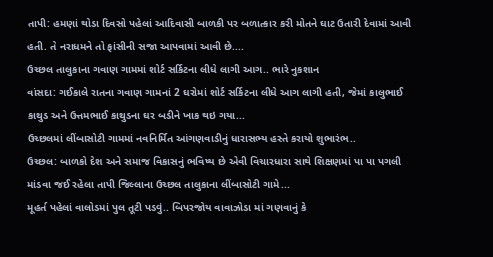તાપી: હમણાં થોડા દિવસો પહેલાં આદિવાસી બાળકી પર બળાત્કાર કરી મોતને ઘાટ ઉતારી દેવામાં આવી હતી. તે નરાધમને તો ફાંસીની સજા આપવામાં આવી છે....
ઉચ્છલ તાલુકાના ગવાણ ગામમાં શોર્ટ સર્કિટના લીધે લાગી આગ.. ભારે નુકશાન
વાંસદા: ગઈકાલે રાતના ગવાણ ગામનાં 2 ઘરોમાં શોર્ટ સર્કિટના લીધે આગ લાગી હતી, જેમાં કાલુભાઈ કાથુડ અને ઉત્તમભાઈ કાથુડના ઘર બડીને ખાક થઇ ગયા...
ઉચ્છલમાં લીંબાસોટી ગામમાં નવનિર્મિત આંગણવાડીનું ધારાસભ્ય હસ્તે કરાયો શુભારંભ..
ઉચ્છલ: બાળકો દેશ અને સમાજ વિકાસનું ભવિષ્ય છે એવી વિચારધારા સાથે શિક્ષણમાં પા પા પગલી માંડવા જઈ રહેલા તાપી જિલ્લાના ઉચ્છલ તાલુકાના લીંબાસોટી ગામે...
મૂહર્ત પહેલાં વાલોડમાં પુલ તૂટી પડવું.. બિપરજોય વાવાઝોડા માં ગણવાનું કે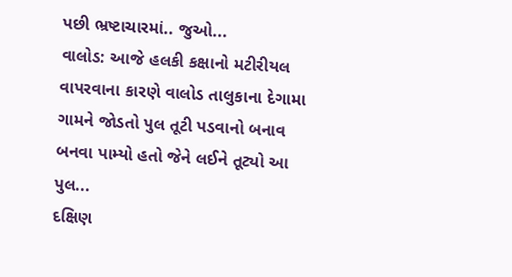પછી ભ્રષ્ટાચારમાં.. જુઓ...
વાલોડ: આજે હલકી કક્ષાનો મટીરીયલ વાપરવાના કારણે વાલોડ તાલુકાના દેગામા ગામને જોડતો પુલ તૂટી પડવાનો બનાવ બનવા પામ્યો હતો જેને લઈને તૂટ્યો આ પુલ...
દક્ષિણ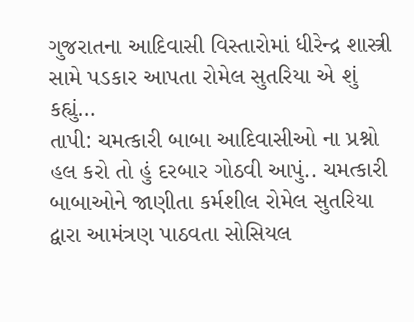ગુજરાતના આદિવાસી વિસ્તારોમાં ધીરેન્દ્ર શાસ્ત્રી સામે પડકાર આપતા રોમેલ સુતરિયા એ શું કહ્યું…
તાપી: ચમત્કારી બાબા આદિવાસીઓ ના પ્રશ્નો હલ કરો તો હું દરબાર ગોઠવી આપું.. ચમત્કારી બાબાઓને જાણીતા કર્મશીલ રોમેલ સુતરિયા દ્વારા આમંત્રણ પાઠવતા સોસિયલ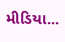મીડિયા...